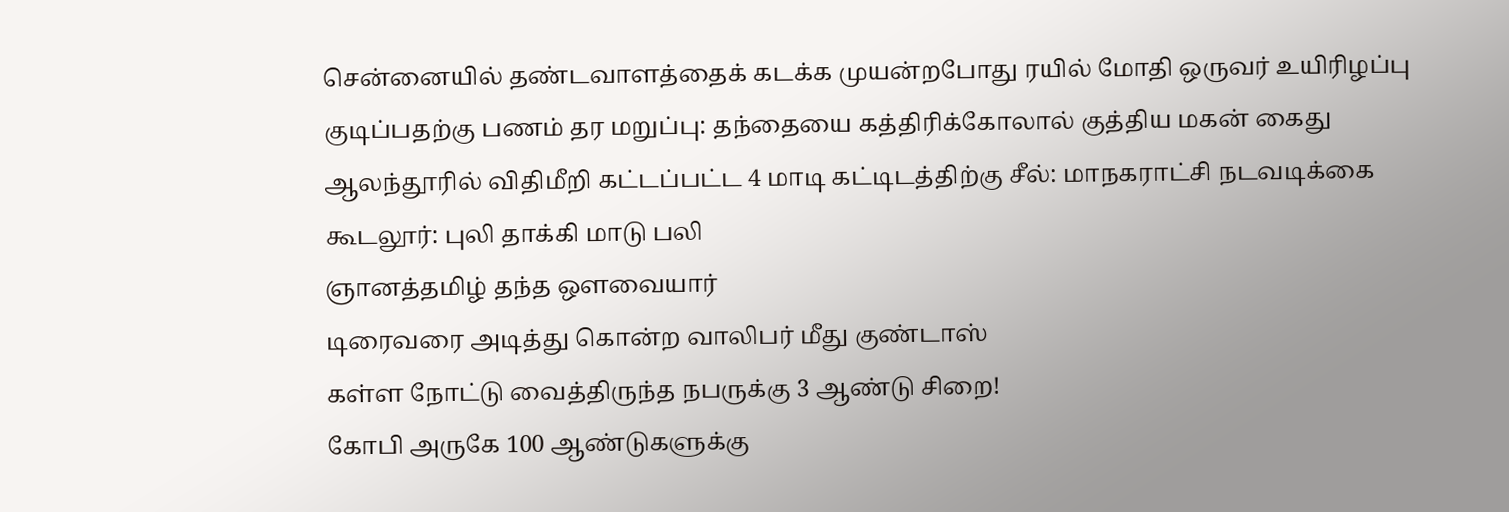சென்னையில் தண்டவாளத்தைக் கடக்க முயன்றபோது ரயில் மோதி ஒருவர் உயிரிழப்பு
குடிப்பதற்கு பணம் தர மறுப்பு: தந்தையை கத்திரிக்கோலால் குத்திய மகன் கைது
ஆலந்தூரில் விதிமீறி கட்டப்பட்ட 4 மாடி கட்டிடத்திற்கு சீல்: மாநகராட்சி நடவடிக்கை
கூடலூர்: புலி தாக்கி மாடு பலி
ஞானத்தமிழ் தந்த ஔவையார்
டிரைவரை அடித்து கொன்ற வாலிபர் மீது குண்டாஸ்
கள்ள நோட்டு வைத்திருந்த நபருக்கு 3 ஆண்டு சிறை!
கோபி அருகே 100 ஆண்டுகளுக்கு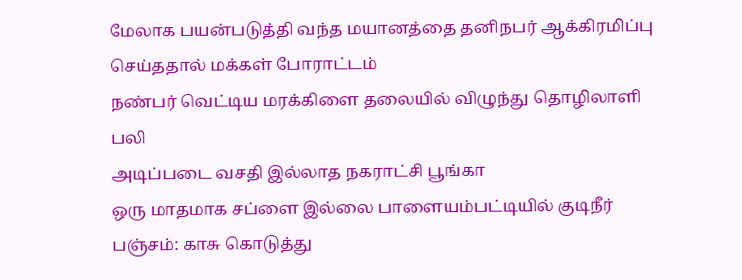மேலாக பயன்படுத்தி வந்த மயானத்தை தனிநபர் ஆக்கிரமிப்பு செய்ததால் மக்கள் போராட்டம்
நண்பர் வெட்டிய மரக்கிளை தலையில் விழுந்து தொழிலாளி பலி
அடிப்படை வசதி இல்லாத நகராட்சி பூங்கா
ஒரு மாதமாக சப்ளை இல்லை பாளையம்பட்டியில் குடிநீர் பஞ்சம்: காசு கொடுத்து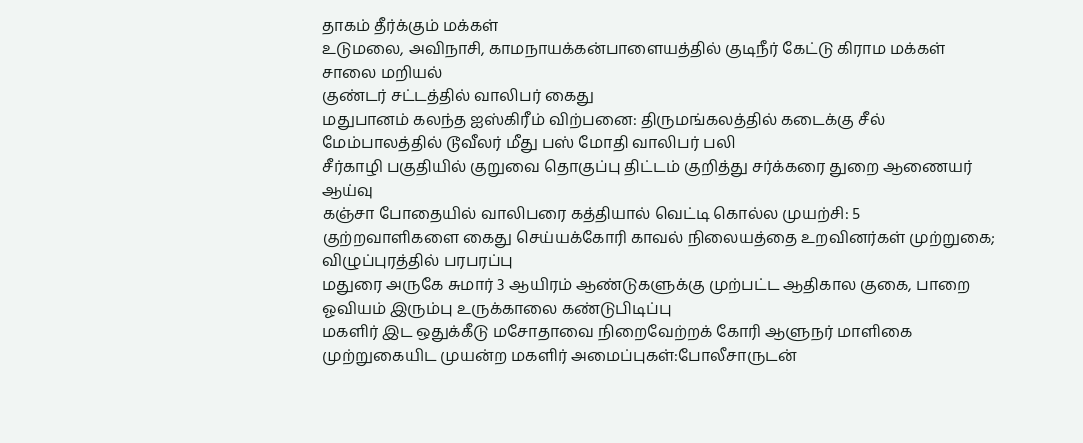தாகம் தீர்க்கும் மக்கள்
உடுமலை, அவிநாசி, காமநாயக்கன்பாளையத்தில் குடிநீர் கேட்டு கிராம மக்கள் சாலை மறியல்
குண்டர் சட்டத்தில் வாலிபர் கைது
மதுபானம் கலந்த ஐஸ்கிரீம் விற்பனை: திருமங்கலத்தில் கடைக்கு சீல்
மேம்பாலத்தில் டூவீலர் மீது பஸ் மோதி வாலிபர் பலி
சீர்காழி பகுதியில் குறுவை தொகுப்பு திட்டம் குறித்து சர்க்கரை துறை ஆணையர் ஆய்வு
கஞ்சா போதையில் வாலிபரை கத்தியால் வெட்டி கொல்ல முயற்சி: 5 குற்றவாளிகளை கைது செய்யக்கோரி காவல் நிலையத்தை உறவினர்கள் முற்றுகை; விழுப்புரத்தில் பரபரப்பு
மதுரை அருகே சுமார் 3 ஆயிரம் ஆண்டுகளுக்கு முற்பட்ட ஆதிகால குகை, பாறை ஓவியம் இரும்பு உருக்காலை கண்டுபிடிப்பு
மகளிர் இட ஒதுக்கீடு மசோதாவை நிறைவேற்றக் கோரி ஆளுநர் மாளிகை முற்றுகையிட முயன்ற மகளிர் அமைப்புகள்:போலீசாருடன்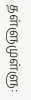தள்ளுமுள்ளு: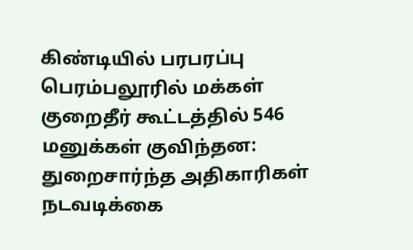கிண்டியில் பரபரப்பு
பெரம்பலூரில் மக்கள் குறைதீர் கூட்டத்தில் 546 மனுக்கள் குவிந்தன: துறைசார்ந்த அதிகாரிகள் நடவடிக்கை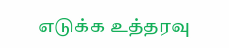எடுக்க உத்தரவு